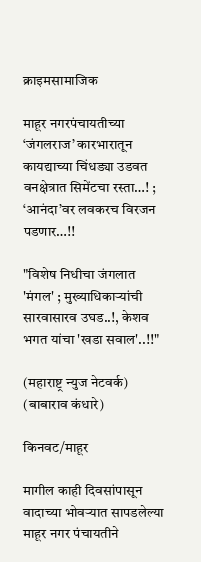क्राइमसामाजिक

माहूर नगरपंचायतीच्या ‘जंगलराज’ कारभारातून कायद्याच्या चिंधड्या उडवत वनक्षेत्रात सिमेंटचा रस्ता…! ; ‘आनंदा’वर लवकरच विरजन पडणार…!!

"विशेष निधीचा जंगलात 'मंगल' ; मुख्याधिकाऱ्यांची सारवासारव उघड..!, केशव भगत यांचा 'खडा सवाल'..!!"

(महाराष्ट्र न्युज नेटवर्क)
(बाबाराव कंधारे)

किनवट/माहूर

मागील काही दिवसांपासून वादाच्या भोवऱ्यात सापडलेल्या माहूर नगर पंचायतीने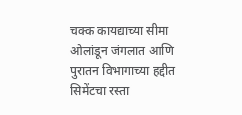चक्क कायद्याच्या सीमा ओलांडून जंगलात आणि पुरातन विभागाच्या हद्दीत सिमेंटचा रस्ता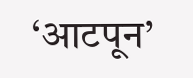‘आटपून’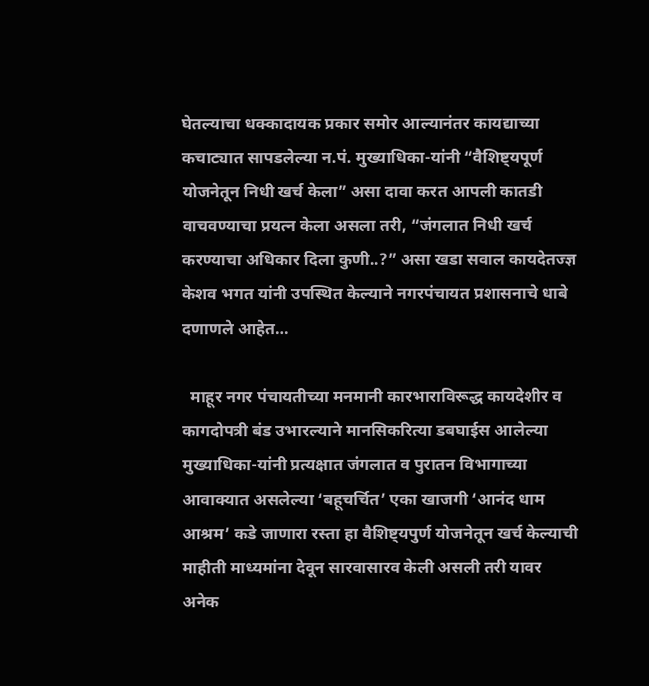घेतल्याचा धक्कादायक प्रकार समोर आल्यानंतर कायद्याच्या कचाट्यात सापडलेल्या न.पं. मुख्याधिका-यांनी “वैशिष्ट्यपूर्ण योजनेतून निधी खर्च केला” असा दावा करत आपली कातडी वाचवण्याचा प्रयत्न केला असला तरी, “जंगलात निधी खर्च करण्याचा अधिकार दिला कुणी..?” असा खडा सवाल कायदेतज्ज्ञ केशव भगत यांनी उपस्थित केल्याने नगरपंचायत प्रशासनाचे धाबे दणाणले आहेत…

  माहूर नगर पंचायतीच्या मनमानी कारभाराविरूद्ध कायदेशीर व कागदोपत्री बंड उभारल्याने मानसिकरित्या डबघाईस आलेल्या मुख्याधिका-यांनी प्रत्यक्षात जंगलात व पुरातन विभागाच्या आवाक्यात असलेल्या ‘बहूचर्चित’ एका खाजगी ‘आनंद धाम आश्रम’ कडे जाणारा रस्ता हा वैशिष्ट्यपुर्ण योजनेतून खर्च केल्याची माहीती माध्यमांना देवून सारवासारव केली असली तरी यावर अनेक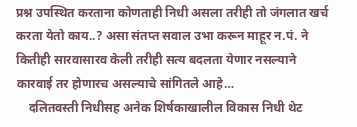प्रश्न उपस्थित करताना कोणताही निधी असला तरीही तो जंगलात खर्च करता येतो काय..? असा संतप्त सवाल उभा करून माहूर न.पं. ने कितीही सारवासारव केली तरीही सत्य बदलता येणार नसल्याने कारवाई तर होणारच असल्याचे सांगितले आहे…
    दलितवस्ती निधीसह अनेक शिर्षकाखालील विकास निधी थेट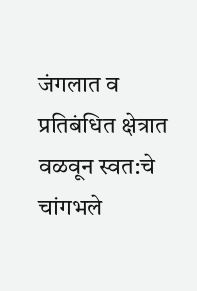जंगलात व प्रतिबंधित क्षेत्रात वळवून स्वत:चे चांगभले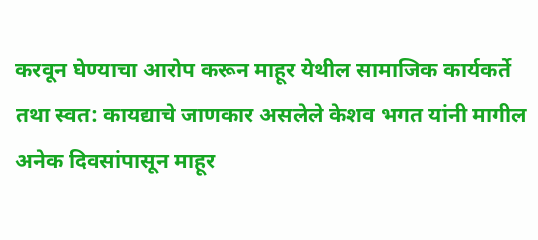करवून घेण्याचा आरोप करून माहूर येथील सामाजिक कार्यकर्ते तथा स्वत: कायद्याचे जाणकार असलेले केशव भगत यांनी मागील अनेक दिवसांपासून माहूर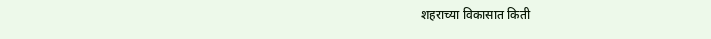शहराच्या विकासात किती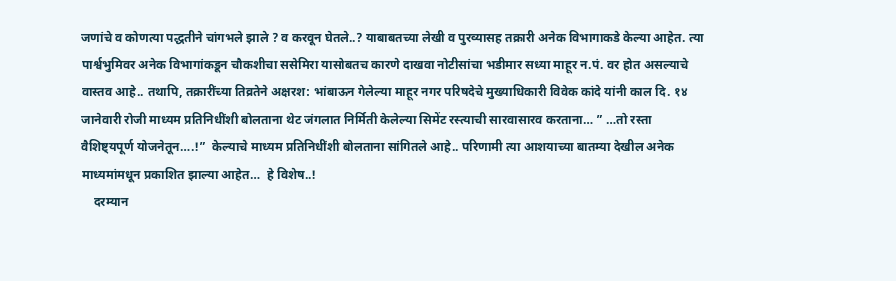जणांचे व कोणत्या पद्धतीने चांगभले झाले ? व करवून घेतले..? याबाबतच्या लेखी व पुरव्यासह तक्रारी अनेक विभागाकडे केल्या आहेत. त्या पार्श्वभुमिवर अनेक विभागांकडून चौकशीचा ससेमिरा यासोबतच कारणे दाखवा नोटीसांचा भडीमार सध्या माहूर न.पं. वर होत असल्याचे वास्तव आहे.. तथापि, तक्रारींच्या तिव्रतेने अक्षरश: भांबाऊन गेलेल्या माहूर नगर परिषदेचे मुख्याधिकारी विवेक कांदे यांनी काल दि. १४ जानेवारी रोजी माध्यम प्रतिनिधींशी बोलताना थेट जंगलात निर्मिती केलेल्या सिमेंट रस्त्याची सारवासारव करताना… ” …तो रस्ता वैशिष्ट्यपूर्ण योजनेतून….!”  केल्याचे माध्यम प्रतिनिधींशी बोलताना सांगितले आहे.. परिणामी त्या आशयाच्या बातम्या देखील अनेक माध्यमांमधून प्रकाशित झाल्या आहेत…  हे विशेष..!
    दरम्यान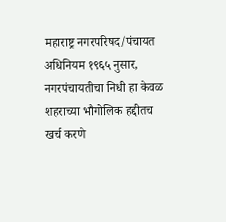महाराष्ट्र नगरपरिषद/पंचायत अधिनियम १९६५ नुसार, नगरपंचायतीचा निधी हा केवळ शहराच्या भौगोलिक हद्दीतच खर्च करणे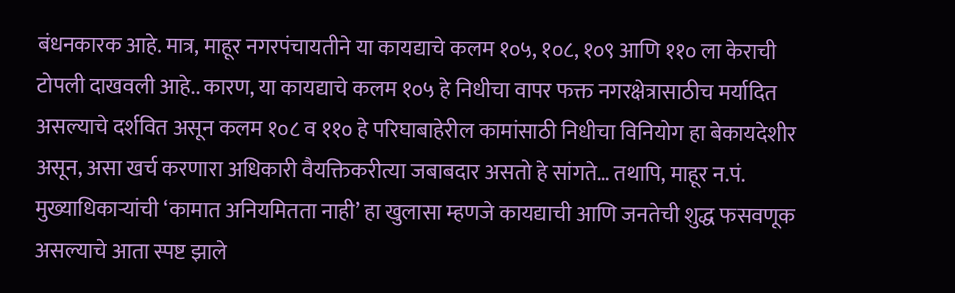बंधनकारक आहे. मात्र, माहूर नगरपंचायतीने या कायद्याचे कलम १०५, १०८, १०९ आणि ११० ला केराची टोपली दाखवली आहे.. कारण, या कायद्याचे कलम १०५ हे निधीचा वापर फक्त नगरक्षेत्रासाठीच मर्यादित असल्याचे दर्शवित असून कलम १०८ व ११० हे परिघाबाहेरील कामांसाठी निधीचा विनियोग हा बेकायदेशीर असून, असा खर्च करणारा अधिकारी वैयक्तिकरीत्या जबाबदार असतो हे सांगते… तथापि, माहूर न.पं. मुख्याधिकाऱ्यांची ‘कामात अनियमितता नाही’ हा खुलासा म्हणजे कायद्याची आणि जनतेची शुद्ध फसवणूक असल्याचे आता स्पष्ट झाले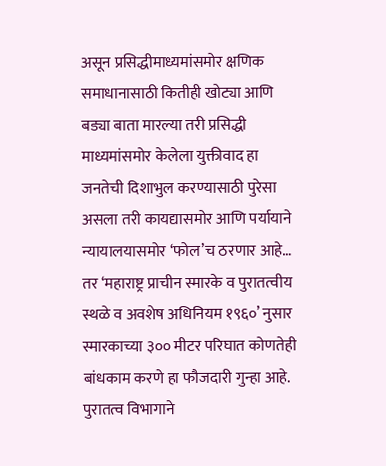असून प्रसिद्धीमाध्यमांसमोर क्षणिक समाधानासाठी कितीही खोट्या आणि बड्या बाता मारल्या तरी प्रसिद्धी माध्यमांसमोर केलेला युक्तीवाद हा जनतेची दिशाभुल करण्यासाठी पुरेसा असला तरी कायद्यासमोर आणि पर्यायाने न्यायालयासमोर ‘फोल’च ठरणार आहे… तर ‘महाराष्ट्र प्राचीन स्मारके व पुरातत्वीय स्थळे व अवशेष अधिनियम १९६०’ नुसार स्मारकाच्या ३०० मीटर परिघात कोणतेही बांधकाम करणे हा फौजदारी गुन्हा आहे. पुरातत्व विभागाने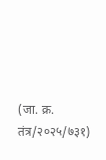(जा. क्र. तंत्र/२०२५/७३१)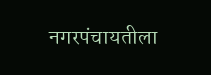नगरपंचायतीला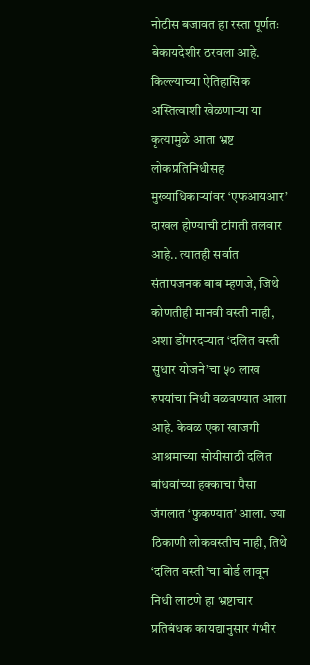नोटीस बजावत हा रस्ता पूर्णतः बेकायदेशीर ठरवला आहे. किल्ल्याच्या ऐतिहासिक अस्तित्वाशी खेळणाऱ्या या कृत्यामुळे आता भ्रष्ट लोकप्रतिनिधीसह मुख्याधिकाऱ्यांवर ‘एफआयआर’ दाखल होण्याची टांगती तलवार आहे.. त्यातही सर्वात संतापजनक बाब म्हणजे, जिथे कोणतीही मानवी वस्ती नाही, अशा डोंगरदऱ्यात ‘दलित वस्ती सुधार योजने’चा ५० लाख रुपयांचा निधी वळवण्यात आला आहे. केवळ एका खाजगी आश्रमाच्या सोयीसाठी दलित बांधवांच्या हक्काचा पैसा जंगलात ‘फुकण्यात’ आला. ज्या ठिकाणी लोकवस्तीच नाही, तिथे ‘दलित वस्ती’चा बोर्ड लावून निधी लाटणे हा भ्रष्टाचार प्रतिबंधक कायद्यानुसार गंभीर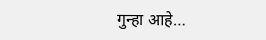गुन्हा आहे…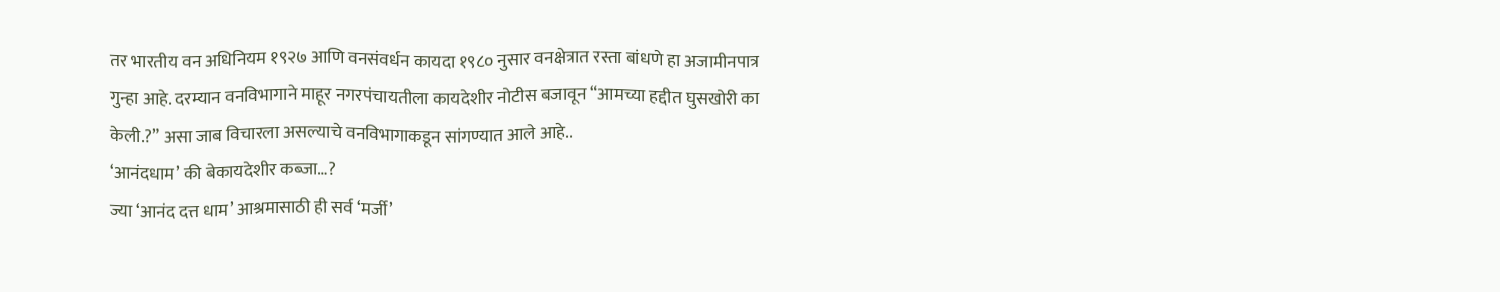तर भारतीय वन अधिनियम १९२७ आणि वनसंवर्धन कायदा १९८० नुसार वनक्षेत्रात रस्ता बांधणे हा अजामीनपात्र गुन्हा आहे. दरम्यान वनविभागाने माहूर नगरपंचायतीला कायदेशीर नोटीस बजावून “आमच्या हद्दीत घुसखोरी का केली.?” असा जाब विचारला असल्याचे वनविभागाकडून सांगण्यात आले आहे..
‘आनंदधाम’ की बेकायदेशीर कब्जा…?
ज्या ‘आनंद दत्त धाम’ आश्रमासाठी ही सर्व ‘मर्जी’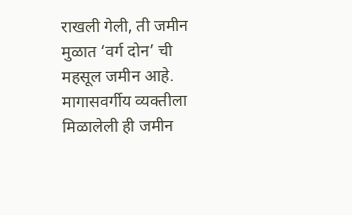राखली गेली, ती जमीन मुळात ‘वर्ग दोन’ ची महसूल जमीन आहे. मागासवर्गीय व्यक्तीला मिळालेली ही जमीन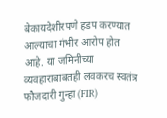बेकायदेशीरपणे हडप करण्यात आल्याचा गंभीर आरोप होत आहे. या जमिनीच्या व्यवहाराबाबतही लवकरच स्वतंत्र फौजदारी गुन्हा (FIR)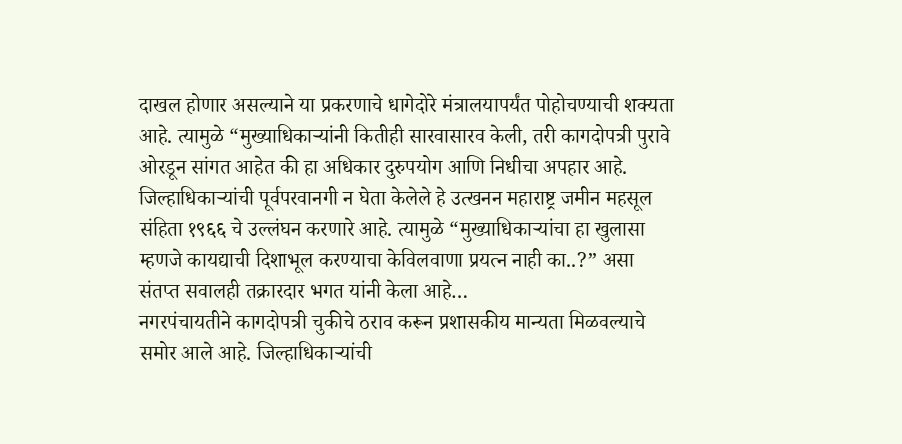दाखल होणार असल्याने या प्रकरणाचे धागेदोरे मंत्रालयापर्यंत पोहोचण्याची शक्यता आहे. त्यामुळे “मुख्याधिकाऱ्यांनी कितीही सारवासारव केली, तरी कागदोपत्री पुरावे ओरडून सांगत आहेत की हा अधिकार दुरुपयोग आणि निधीचा अपहार आहे. जिल्हाधिकाऱ्यांची पूर्वपरवानगी न घेता केलेले हे उत्खनन महाराष्ट्र जमीन महसूल संहिता १९६६ चे उल्लंघन करणारे आहे. त्यामुळे “मुख्याधिकाऱ्यांचा हा खुलासा म्हणजे कायद्याची दिशाभूल करण्याचा केविलवाणा प्रयत्न नाही का..?” असा संतप्त सवालही तक्रारदार भगत यांनी केला आहे…
नगरपंचायतीने कागदोपत्री चुकीचे ठराव करून प्रशासकीय मान्यता मिळवल्याचे समोर आले आहे. जिल्हाधिकाऱ्यांची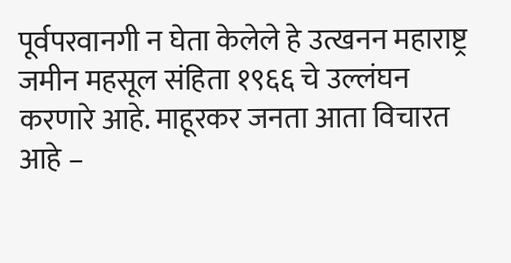पूर्वपरवानगी न घेता केलेले हे उत्खनन महाराष्ट्र जमीन महसूल संहिता १९६६ चे उल्लंघन करणारे आहे. माहूरकर जनता आता विचारत आहे –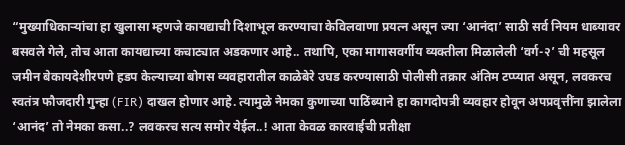“मुख्याधिकाऱ्यांचा हा खुलासा म्हणजे कायद्याची दिशाभूल करण्याचा केविलवाणा प्रयत्न असून ज्या ‘आनंदा’ साठी सर्व नियम धाब्यावर बसवले गेले, तोच आता कायद्याच्या कचाट्यात अडकणार आहे.. तथापि, एका मागासवर्गीय व्यक्तीला मिळालेली ‘वर्ग-२’ ची महसूल जमीन बेकायदेशीरपणे हडप केल्याच्या बोगस व्यवहारातील काळेबेरे उघड करण्यासाठी पोलीसी तक्रार अंतिम टप्प्यात असून, लवकरच स्वतंत्र फौजदारी गुन्हा (FIR) दाखल होणार आहे. त्यामुळे नेमका कुणाच्या पाठिंब्याने हा कागदोपत्री व्यवहार होवून अपप्रवृत्तींना झालेला ‘आनंद’ तो नेमका कसा..? लवकरच सत्य समोर येईल..! आता केवळ कारवाईची प्रतीक्षा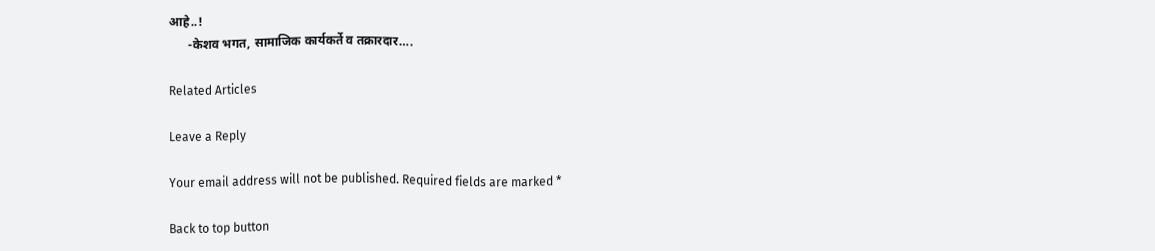आहे..!
      -केशव भगत, सामाजिक कार्यकर्ते व तक्रारदार….

Related Articles

Leave a Reply

Your email address will not be published. Required fields are marked *

Back to top button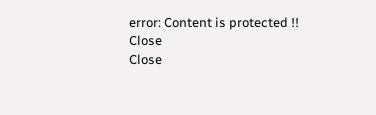error: Content is protected !!
Close
Close